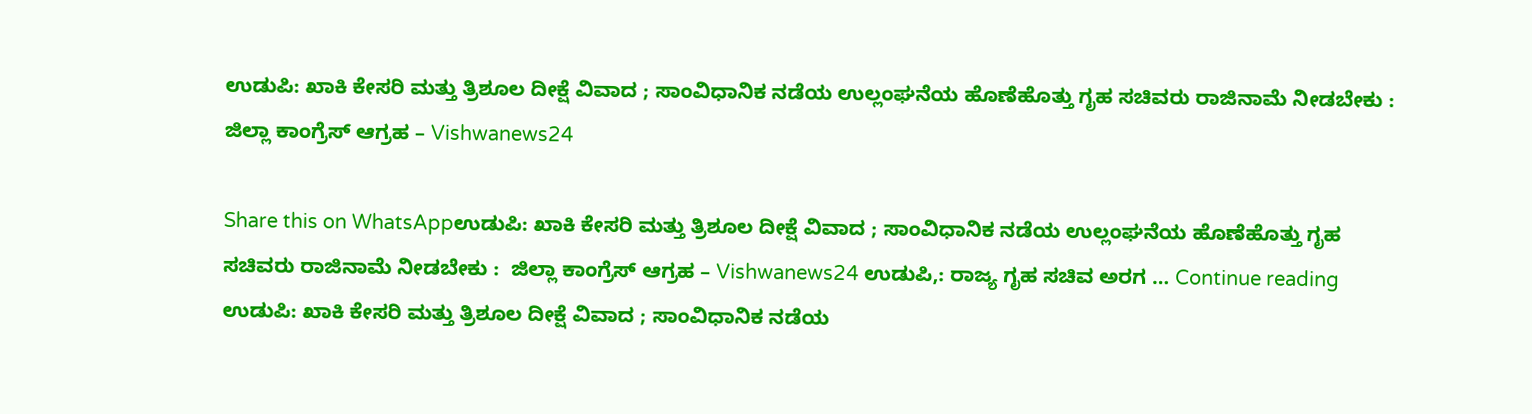ಉಡುಪಿ: ಖಾಕಿ ಕೇಸರಿ ಮತ್ತು ತ್ರಿಶೂಲ ದೀಕ್ಷೆ ವಿವಾದ ; ಸಾಂವಿಧಾನಿಕ ನಡೆಯ ಉಲ್ಲಂಘನೆಯ ಹೊಣೆಹೊತ್ತು ಗೃಹ ಸಚಿವರು ರಾಜಿನಾಮೆ ನೀಡಬೇಕು :  ಜಿಲ್ಲಾ ಕಾಂಗ್ರೆಸ್ ಆಗ್ರಹ – Vishwanews24

Share this on WhatsAppಉಡುಪಿ: ಖಾಕಿ ಕೇಸರಿ ಮತ್ತು ತ್ರಿಶೂಲ ದೀಕ್ಷೆ ವಿವಾದ ; ಸಾಂವಿಧಾನಿಕ ನಡೆಯ ಉಲ್ಲಂಘನೆಯ ಹೊಣೆಹೊತ್ತು ಗೃಹ ಸಚಿವರು ರಾಜಿನಾಮೆ ನೀಡಬೇಕು :  ಜಿಲ್ಲಾ ಕಾಂಗ್ರೆಸ್ ಆಗ್ರಹ – Vishwanews24 ಉಡುಪಿ,: ರಾಜ್ಯ ಗೃಹ ಸಚಿವ ಅರಗ … Continue reading ಉಡುಪಿ: ಖಾಕಿ ಕೇಸರಿ ಮತ್ತು ತ್ರಿಶೂಲ ದೀಕ್ಷೆ ವಿವಾದ ; ಸಾಂವಿಧಾನಿಕ ನಡೆಯ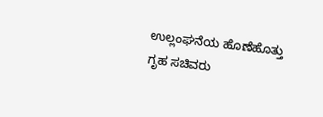ಉಲ್ಲಂಘನೆಯ ಹೊಣೆಹೊತ್ತು ಗೃಹ ಸಚಿವರು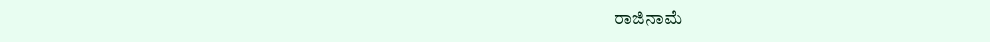ರಾಜಿನಾಮೆ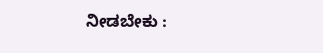ನೀಡಬೇಕು :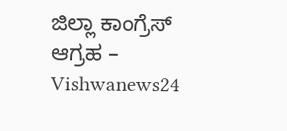ಜಿಲ್ಲಾ ಕಾಂಗ್ರೆಸ್ ಆಗ್ರಹ – Vishwanews24